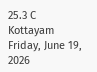25.3 C
Kottayam
Friday, June 19, 2026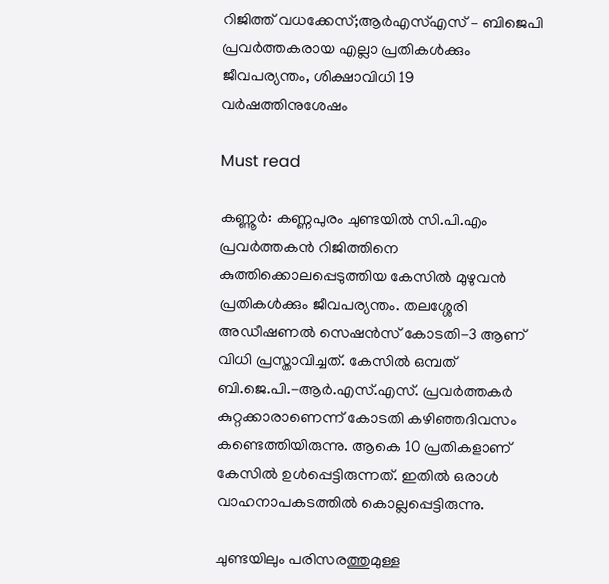റിജിത്ത് വധക്കേസ്;ആർഎസ്എസ് – ബിജെപി പ്രവർത്തകരായ എല്ലാ പ്രതികൾക്കും ജീവപര്യന്തം, ശിക്ഷാവിധി 19 വർഷത്തിനുശേഷം

Must read

കണ്ണൂര്‍: കണ്ണപുരം ചുണ്ടയില്‍ സി.പി.എം പ്രവര്‍ത്തകന്‍ റിജിത്തിനെ കുത്തിക്കൊലപ്പെടുത്തിയ കേസില്‍ മുഴുവന്‍ പ്രതികള്‍ക്കും ജീവപര്യന്തം. തലശ്ശേരി അഡീഷണല്‍ സെഷന്‍സ് കോടതി-3 ആണ് വിധി പ്രസ്താവിച്ചത്. കേസില്‍ ഒമ്പത് ബി.ജെ.പി.-ആര്‍.എസ്.എസ്. പ്രവര്‍ത്തകര്‍ കുറ്റക്കാരാണെന്ന് കോടതി കഴിഞ്ഞദിവസം കണ്ടെത്തിയിരുന്നു. ആകെ 10 പ്രതികളാണ് കേസില്‍ ഉള്‍പ്പെട്ടിരുന്നത്. ഇതില്‍ ഒരാള്‍ വാഹനാപകടത്തില്‍ കൊല്ലപ്പെട്ടിരുന്നു.

ചുണ്ടയിലും പരിസരത്തുമുള്ള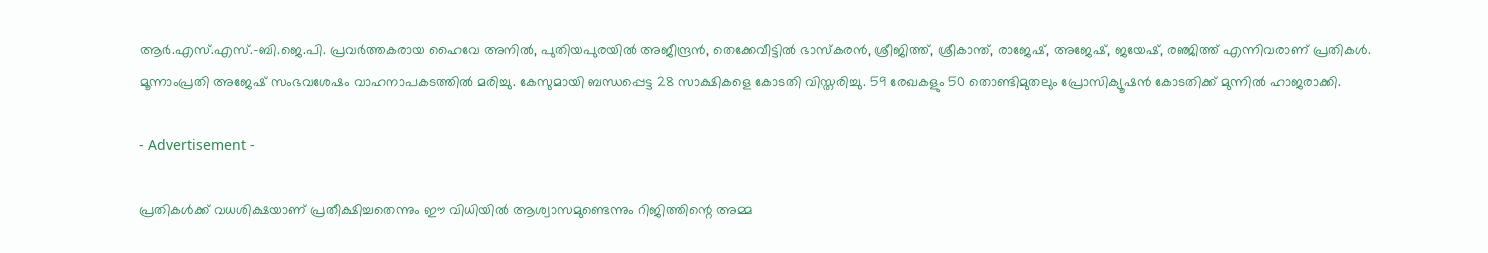ആര്‍.എസ്.എസ്.-ബി.ജെ.പി. പ്രവര്‍ത്തകരായ ഹൈവേ അനില്‍, പുതിയപുരയില്‍ അജീന്ദ്രന്‍, തെക്കേവീട്ടില്‍ ഭാസ്‌കരന്‍, ശ്രീജിത്ത്, ശ്രീകാന്ത്, രാജേഷ്, അജേഷ്, ജയേഷ്, രഞ്ജിത്ത് എന്നിവരാണ് പ്രതികള്‍. മൂന്നാംപ്രതി അജേഷ് സംഭവശേഷം വാഹനാപകടത്തില്‍ മരിച്ചു. കേസുമായി ബന്ധപ്പെട്ട 28 സാക്ഷികളെ കോടതി വിസ്തരിച്ചു. 59 രേഖകളും 50 തൊണ്ടിമുതലും പ്രോസിക്യൂഷന്‍ കോടതിക്ക് മുന്നില്‍ ഹാജരാക്കി.

- Advertisement -

പ്രതികൾക്ക് വധശിക്ഷയാണ് പ്രതീക്ഷിച്ചതെന്നും ഈ വിധിയിൽ ആശ്വാസമുണ്ടെന്നും റിജിത്തിന്റെ അമ്മ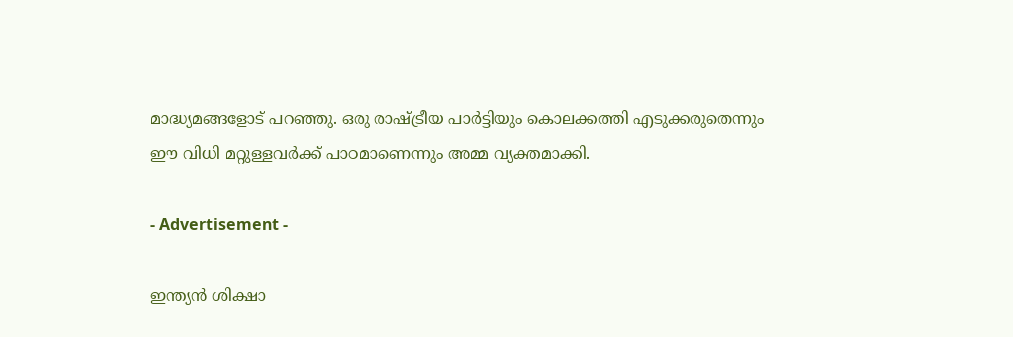മാദ്ധ്യമങ്ങളോട് പറഞ്ഞു. ഒരു രാഷ്ട്രീയ പാർട്ടിയും കൊലക്കത്തി എടുക്കരുതെന്നും ഈ വിധി മറ്റുള്ളവർക്ക് പാഠമാണെന്നും അമ്മ വ്യക്തമാക്കി.

- Advertisement -

ഇന്ത്യൻ ശിക്ഷാ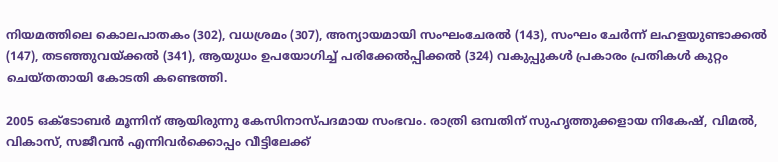നിയമത്തിലെ കൊലപാതകം (302), വധശ്രമം (307), അന്യായമായി സംഘംചേരൽ (143), സംഘം ചേർന്ന്‌ ലഹളയുണ്ടാക്കൽ (147), തടഞ്ഞുവയ്‌ക്കൽ (341), ആയുധം ഉപയോഗിച്ച്‌ പരിക്കേൽപ്പിക്കൽ (324) വകുപ്പുകൾ പ്രകാരം പ്രതികൾ കുറ്റം ചെയ്‌തതായി കോടതി കണ്ടെത്തി.

2005 ഒക്ടോബര്‍ മൂന്നിന് ആയിരുന്നു കേസിനാസ്പദമായ സംഭവം. രാത്രി ഒമ്പതിന് സുഹൃത്തുക്കളായ നികേഷ്, വിമല്‍, വികാസ്, സജീവന്‍ എന്നിവര്‍ക്കൊപ്പം വീട്ടിലേക്ക്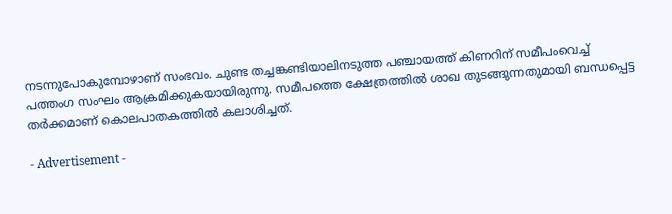നടന്നുപോകുമ്പോഴാണ് സംഭവം. ചുണ്ട തച്ചങ്കണ്ടിയാലിനടുത്ത പഞ്ചായത്ത് കിണറിന് സമീപംവെച്ച് പത്തംഗ സംഘം ആക്രമിക്കുകയായിരുന്നു. സമീപത്തെ ക്ഷേത്രത്തില്‍ ശാഖ തുടങ്ങുന്നതുമായി ബന്ധപ്പെട്ട തര്‍ക്കമാണ് കൊലപാതകത്തില്‍ കലാശിച്ചത്.

- Advertisement -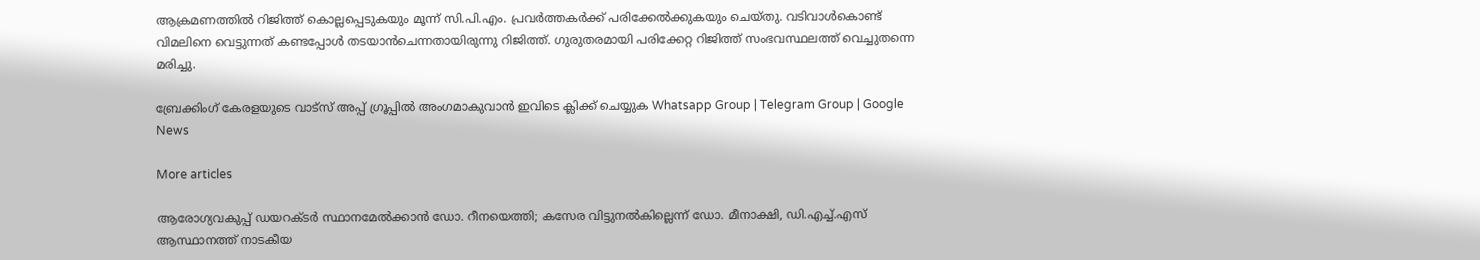ആക്രമണത്തില്‍ റിജിത്ത് കൊല്ലപ്പെടുകയും മൂന്ന് സി.പി.എം. പ്രവര്‍ത്തകര്‍ക്ക് പരിക്കേല്‍ക്കുകയും ചെയ്തു. വടിവാള്‍കൊണ്ട് വിമലിനെ വെട്ടുന്നത് കണ്ടപ്പോള്‍ തടയാന്‍ചെന്നതായിരുന്നു റിജിത്ത്. ഗുരുതരമായി പരിക്കേറ്റ റിജിത്ത് സംഭവസ്ഥലത്ത് വെച്ചുതന്നെ മരിച്ചു.

ബ്രേക്കിംഗ് കേരളയുടെ വാട്സ് അപ്പ് ഗ്രൂപ്പിൽ അംഗമാകുവാൻ ഇവിടെ ക്ലിക്ക് ചെയ്യുക Whatsapp Group | Telegram Group | Google News

More articles

ആരോഗ്യവകുപ്പ് ഡയറക്ടർ സ്ഥാനമേൽക്കാൻ ഡോ. റീനയെത്തി; കസേര വിട്ടുനൽകില്ലെന്ന് ഡോ. മീനാക്ഷി, ഡി.എച്ച്.എസ് ആസ്ഥാനത്ത് നാടകീയ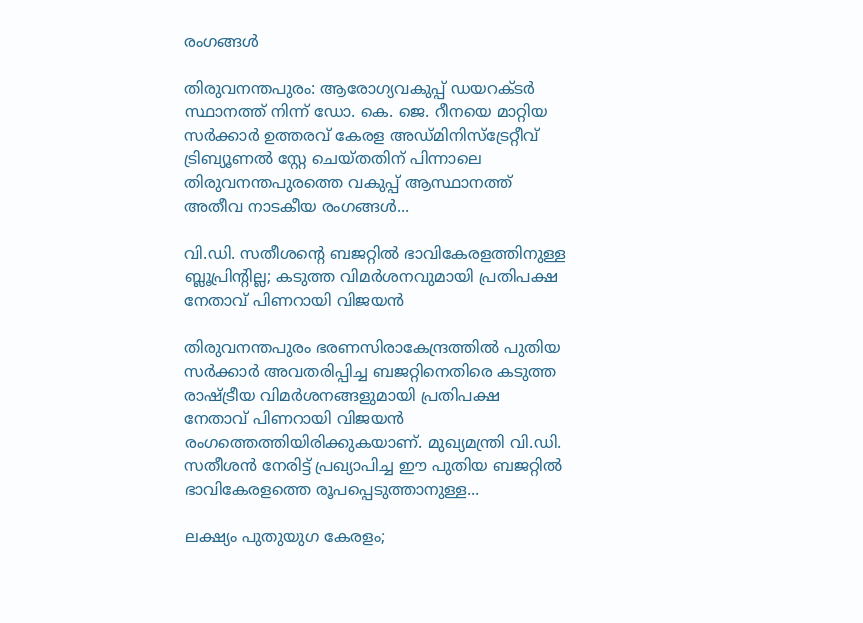രംഗങ്ങള്‍

തിരുവനന്തപുരം: ആരോഗ്യവകുപ്പ് ഡയറക്ടർ സ്ഥാനത്ത് നിന്ന് ഡോ. കെ. ജെ. റീനയെ മാറ്റിയ സർക്കാർ ഉത്തരവ് കേരള അഡ്മിനിസ്ട്രേറ്റീവ് ട്രിബ്യൂണൽ സ്റ്റേ ചെയ്തതിന് പിന്നാലെ തിരുവനന്തപുരത്തെ വകുപ്പ് ആസ്ഥാനത്ത് അതീവ നാടകീയ രംഗങ്ങൾ...

വി.ഡി. സതീശന്റെ ബജറ്റിൽ ഭാവികേരളത്തിനുള്ള ബ്ലൂപ്രിന്റില്ല; കടുത്ത വിമർശനവുമായി പ്രതിപക്ഷ നേതാവ് പിണറായി വിജയൻ

തിരുവനന്തപുരം ഭരണസിരാകേന്ദ്രത്തിൽ പുതിയ സർക്കാർ അവതരിപ്പിച്ച ബജറ്റിനെതിരെ കടുത്ത രാഷ്ട്രീയ വിമർശനങ്ങളുമായി പ്രതിപക്ഷ നേതാവ് പിണറായി വിജയൻ രംഗത്തെത്തിയിരിക്കുകയാണ്. മുഖ്യമന്ത്രി വി.ഡി. സതീശൻ നേരിട്ട് പ്രഖ്യാപിച്ച ഈ പുതിയ ബജറ്റിൽ ഭാവികേരളത്തെ രൂപപ്പെടുത്താനുള്ള...

ലക്ഷ്യം പുതുയുഗ കേരളം;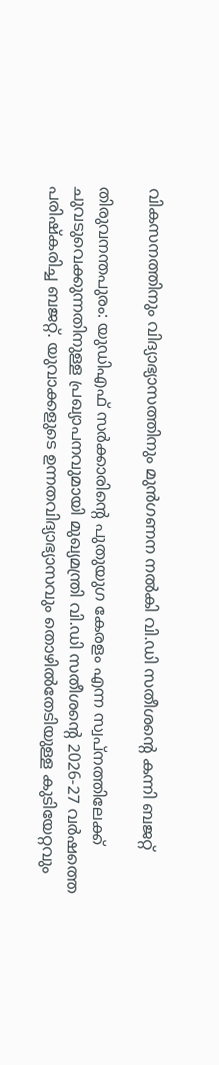വികസനത്തിനും വിദ്യാഭ്യാസത്തിനും മുൻഗണന നൽകി വി.ഡി സതീശൻ്റെ കന്നി ബജറ്റ്

തിരുവനന്തപുരം: യുഡിഎഫ് സർക്കാരിന്റെ പുതുയുഗ കേരളം എന്ന സ്വപ്നത്തിലേക്ക് ചുവടുവെക്കുന്നതിനുള്ള പ്രഖ്യാപനവുമായി മുഖ്യമന്ത്രി വി.ഡി സതീശന്റെ 2026-27 വർഷത്തെ പരിഷ്‌കരിച്ച ബജറ്റ്. യുവാക്കളുടെ ഉന്നതവിദ്യാഭ്യാസവും തൊഴിൽതേടിയുള്ള കുടിയേറ്റവും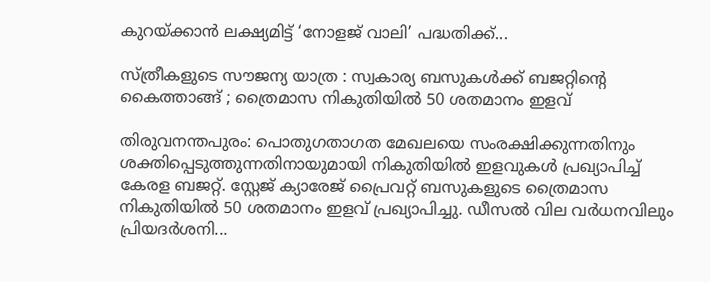കുറയ്ക്കാൻ ലക്ഷ്യമിട്ട് ‘നോളജ് വാലി’ പദ്ധതിക്ക്...

സ്ത്രീകളുടെ സൗജന്യ യാത്ര : സ്വകാര്യ ബസുകൾക്ക് ബജറ്റിന്റെ കൈത്താങ്ങ് ; ത്രൈമാസ നികുതിയിൽ 50 ശതമാനം ഇളവ്

തിരുവനന്തപുരം: പൊതുഗതാഗത മേഖലയെ സംരക്ഷിക്കുന്നതിനും ശക്തിപ്പെടുത്തുന്നതിനായുമായി നികുതിയിൽ ഇളവുകൾ പ്രഖ്യാപിച്ച് കേരള ബജറ്റ്. സ്റ്റേജ് ക്യാരേജ് പ്രൈവറ്റ് ബസുകളുടെ ത്രൈമാസ നികുതിയിൽ 50 ശതമാനം ഇളവ് പ്രഖ്യാപിച്ചു. ഡീസൽ വില വർധനവിലും പ്രിയദർശനി...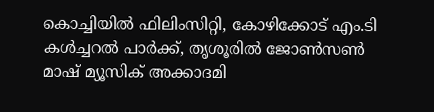കൊച്ചിയിൽ ഫിലിംസിറ്റി, കോഴിക്കോട് എം.ടി കൾച്ചറൽ പാർക്ക്‌, തൃശൂരിൽ ജോൺസൺ‌ മാഷ് മ്യൂസിക് അക്കാദമി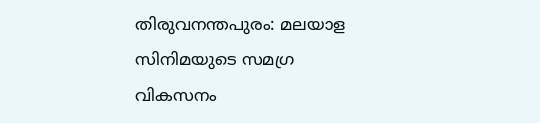തിരുവനന്തപുരം: മലയാള സിനിമയുടെ സമഗ്ര വികസനം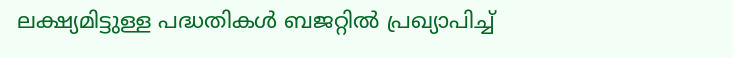ലക്ഷ്യമിട്ടുള്ള പദ്ധതികൾ ബജറ്റിൽ പ്രഖ്യാപിച്ച്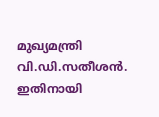മുഖ്യമന്ത്രി വി.ഡി.സതീശൻ. ഇതിനായി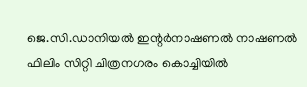ജെ.സി.ഡാനിയൽ ഇന്റർനാഷണൽ നാഷണൽ ഫിലിം സിറ്റി ചിത്രനഗരം കൊച്ചിയിൽ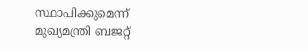സ്ഥാപിക്കുമെന്ന് മുഖ്യമന്ത്രി ബജറ്റ്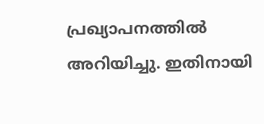പ്രഖ്യാപനത്തിൽ അറിയിച്ചു. ഇതിനായി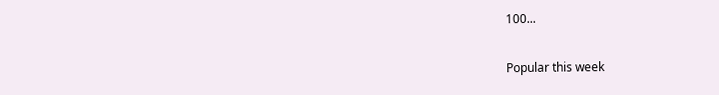100...

Popular this week